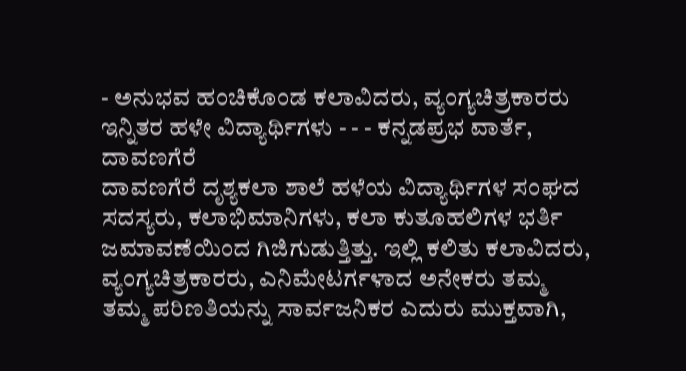- ಅನುಭವ ಹಂಚಿಕೊಂಡ ಕಲಾವಿದರು, ವ್ಯಂಗ್ಯಚಿತ್ರಕಾರರು ಇನ್ನಿತರ ಹಳೇ ವಿದ್ಯಾರ್ಥಿಗಳು - - - ಕನ್ನಡಪ್ರಭ ವಾರ್ತೆ, ದಾವಣಗೆರೆ
ದಾವಣಗೆರೆ ದೃಶ್ಯಕಲಾ ಶಾಲೆ ಹಳೆಯ ವಿದ್ಯಾರ್ಥಿಗಳ ಸಂಘದ ಸದಸ್ಯರು, ಕಲಾಭಿಮಾನಿಗಳು, ಕಲಾ ಕುತೂಹಲಿಗಳ ಭರ್ತಿ ಜಮಾವಣೆಯಿಂದ ಗಿಜಿಗುಡುತ್ತಿತ್ತು. ಇಲ್ಲಿ ಕಲಿತು ಕಲಾವಿದರು, ವ್ಯಂಗ್ಯಚಿತ್ರಕಾರರು, ಎನಿಮೇಟರ್ಗಳಾದ ಅನೇಕರು ತಮ್ಮ ತಮ್ಮ ಪರಿಣತಿಯನ್ನು ಸಾರ್ವಜನಿಕರ ಎದುರು ಮುಕ್ತವಾಗಿ,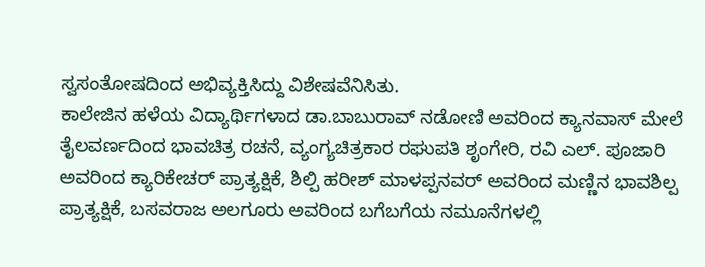ಸ್ವಸಂತೋಷದಿಂದ ಅಭಿವ್ಯಕ್ತಿಸಿದ್ದು ವಿಶೇಷವೆನಿಸಿತು.
ಕಾಲೇಜಿನ ಹಳೆಯ ವಿದ್ಯಾರ್ಥಿಗಳಾದ ಡಾ.ಬಾಬುರಾವ್ ನಡೋಣಿ ಅವರಿಂದ ಕ್ಯಾನವಾಸ್ ಮೇಲೆ ತೈಲವರ್ಣದಿಂದ ಭಾವಚಿತ್ರ ರಚನೆ, ವ್ಯಂಗ್ಯಚಿತ್ರಕಾರ ರಘುಪತಿ ಶೃಂಗೇರಿ, ರವಿ ಎಲ್. ಪೂಜಾರಿ ಅವರಿಂದ ಕ್ಯಾರಿಕೇಚರ್ ಪ್ರಾತ್ಯಕ್ಷಿಕೆ, ಶಿಲ್ಪಿ ಹರೀಶ್ ಮಾಳಪ್ಪನವರ್ ಅವರಿಂದ ಮಣ್ಣಿನ ಭಾವಶಿಲ್ಪ ಪ್ರಾತ್ಯಕ್ಷಿಕೆ, ಬಸವರಾಜ ಅಲಗೂರು ಅವರಿಂದ ಬಗೆಬಗೆಯ ನಮೂನೆಗಳಲ್ಲಿ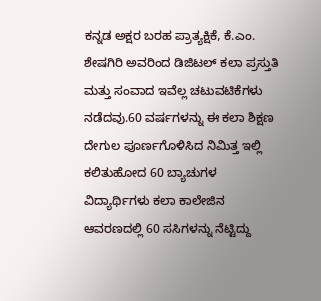ಕನ್ನಡ ಅಕ್ಷರ ಬರಹ ಪ್ರಾತ್ಯಕ್ಷಿಕೆ, ಕೆ.ಎಂ. ಶೇಷಗಿರಿ ಅವರಿಂದ ಡಿಜಿಟಲ್ ಕಲಾ ಪ್ರಸ್ತುತಿ ಮತ್ತು ಸಂವಾದ ಇವೆಲ್ಲ ಚಟುವಟಿಕೆಗಳು ನಡೆದವು.60 ವರ್ಷಗಳನ್ನು ಈ ಕಲಾ ಶಿಕ್ಷಣ ದೇಗುಲ ಪೂರ್ಣಗೊಳಿಸಿದ ನಿಮಿತ್ತ ಇಲ್ಲಿ ಕಲಿತುಹೋದ 60 ಬ್ಯಾಚುಗಳ ವಿದ್ಯಾರ್ಥಿಗಳು ಕಲಾ ಕಾಲೇಜಿನ ಆವರಣದಲ್ಲಿ 60 ಸಸಿಗಳನ್ನು ನೆಟ್ಟಿದ್ದು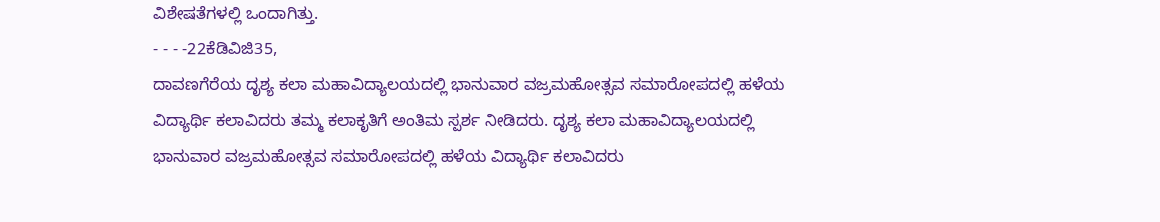ವಿಶೇಷತೆಗಳಲ್ಲಿ ಒಂದಾಗಿತ್ತು.
- - - -22ಕೆಡಿವಿಜಿ35,
ದಾವಣಗೆರೆಯ ದೃಶ್ಯ ಕಲಾ ಮಹಾವಿದ್ಯಾಲಯದಲ್ಲಿ ಭಾನುವಾರ ವಜ್ರಮಹೋತ್ಸವ ಸಮಾರೋಪದಲ್ಲಿ ಹಳೆಯ ವಿದ್ಯಾರ್ಥಿ ಕಲಾವಿದರು ತಮ್ಮ ಕಲಾಕೃತಿಗೆ ಅಂತಿಮ ಸ್ಪರ್ಶ ನೀಡಿದರು. ದೃಶ್ಯ ಕಲಾ ಮಹಾವಿದ್ಯಾಲಯದಲ್ಲಿ ಭಾನುವಾರ ವಜ್ರಮಹೋತ್ಸವ ಸಮಾರೋಪದಲ್ಲಿ ಹಳೆಯ ವಿದ್ಯಾರ್ಥಿ ಕಲಾವಿದರು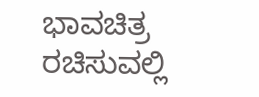ಭಾವಚಿತ್ರ ರಚಿಸುವಲ್ಲಿ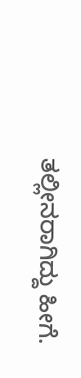ತಲ್ಲೀನರಾಗಿದ್ದು ಹೀಗೆ.